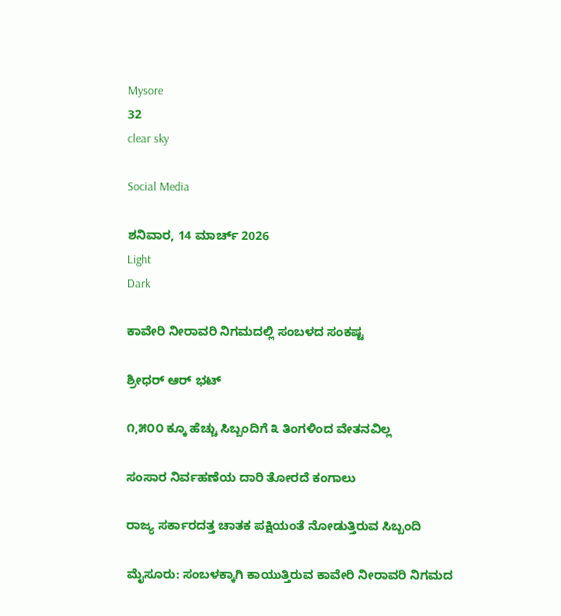Mysore
32
clear sky

Social Media

ಶನಿವಾರ, 14 ಮಾರ್ಚ್ 2026
Light
Dark

ಕಾವೇರಿ ನೀರಾವರಿ ನಿಗಮದಲ್ಲಿ ಸಂಬಳದ ಸಂಕಷ್ಟ

ಶ್ರೀಧರ್ ಆರ್ ಭಟ್

೧,೫೦೦ ಕ್ಕೂ ಹೆಚ್ಚು ಸಿಬ್ಬಂದಿಗೆ ೩ ತಿಂಗಳಿಂದ ವೇತನವಿಲ್ಲ

ಸಂಸಾರ ನಿರ್ವಹಣೆಯ ದಾರಿ ತೋರದೆ ಕಂಗಾಲು

ರಾಜ್ಯ ಸರ್ಕಾರದತ್ತ ಚಾತಕ ಪಕ್ಷಿಯಂತೆ ನೋಡುತ್ತಿರುವ ಸಿಬ್ಬಂದಿ

ಮೈಸೂರು: ಸಂಬಳಕ್ಕಾಗಿ ಕಾಯುತ್ತಿರುವ ಕಾವೇರಿ ನೀರಾವರಿ ನಿಗಮದ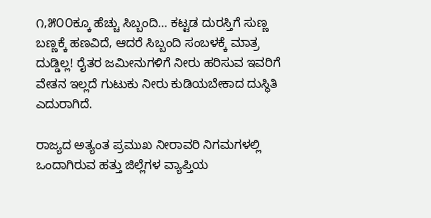೧,೫೦೦ಕ್ಕೂ ಹೆಚ್ಚು ಸಿಬ್ಬಂದಿ… ಕಟ್ಟಡ ದುರಸ್ತಿಗೆ ಸುಣ್ಣ ಬಣ್ಣಕ್ಕೆ ಹಣವಿದೆ, ಆದರೆ ಸಿಬ್ಬಂದಿ ಸಂಬಳಕ್ಕೆ ಮಾತ್ರ ದುಡ್ಡಿಲ್ಲ! ರೈತರ ಜಮೀನುಗಳಿಗೆ ನೀರು ಹರಿಸುವ ಇವರಿಗೆ ವೇತನ ಇಲ್ಲದೆ ಗುಟುಕು ನೀರು ಕುಡಿಯಬೇಕಾದ ದುಸ್ಥಿತಿ ಎದುರಾಗಿದೆ.

ರಾಜ್ಯದ ಅತ್ಯಂತ ಪ್ರಮುಖ ನೀರಾವರಿ ನಿಗಮಗಳಲ್ಲಿ ಒಂದಾಗಿರುವ ಹತ್ತು ಜಿಲ್ಲೆಗಳ ವ್ಯಾಪ್ತಿಯ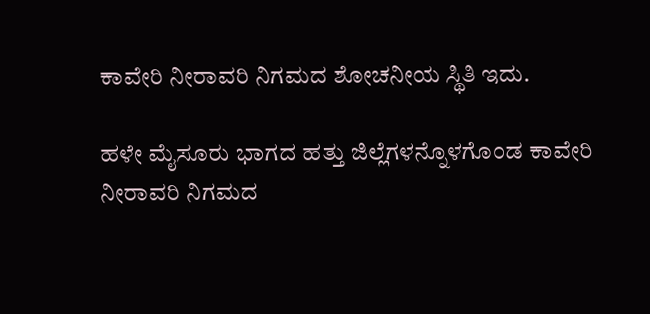ಕಾವೇರಿ ನೀರಾವರಿ ನಿಗಮದ ಶೋಚನೀಯ ಸ್ಥಿತಿ ಇದು.

ಹಳೇ ಮೈಸೂರು ಭಾಗದ ಹತ್ತು ಜಿಲ್ಲೆಗಳನ್ನೊಳಗೊಂಡ ಕಾವೇರಿ ನೀರಾವರಿ ನಿಗಮದ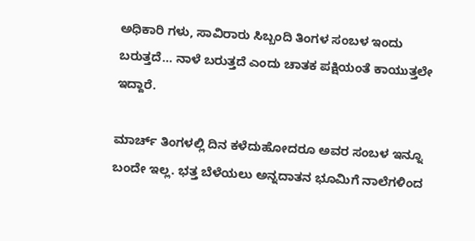ಅಧಿಕಾರಿ ಗಳು, ಸಾವಿರಾರು ಸಿಬ್ಬಂದಿ ತಿಂಗಳ ಸಂಬಳ ಇಂದು ಬರುತ್ತದೆ… ನಾಳೆ ಬರುತ್ತದೆ ಎಂದು ಚಾತಕ ಪಕ್ಷಿಯಂತೆ ಕಾಯುತ್ತಲೇ ಇದ್ದಾರೆ.

ಮಾರ್ಚ್ ತಿಂಗಳಲ್ಲಿ ದಿನ ಕಳೆದುಹೋದರೂ ಅವರ ಸಂಬಳ ಇನ್ನೂ ಬಂದೇ ಇಲ್ಲ. ಭತ್ತ ಬೆಳೆಯಲು ಅನ್ನದಾತನ ಭೂಮಿಗೆ ನಾಲೆಗಳಿಂದ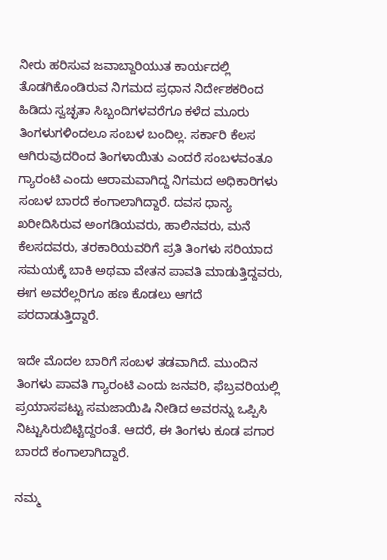ನೀರು ಹರಿಸುವ ಜವಾಬ್ದಾರಿಯುತ ಕಾರ್ಯದಲ್ಲಿ ತೊಡಗಿಕೊಂಡಿರುವ ನಿಗಮದ ಪ್ರಧಾನ ನಿರ್ದೇಶಕರಿಂದ ಹಿಡಿದು ಸ್ವಚ್ಛತಾ ಸಿಬ್ಬಂದಿಗಳವರೆಗೂ ಕಳೆದ ಮೂರು ತಿಂಗಳುಗಳಿಂದಲೂ ಸಂಬಳ ಬಂದಿಲ್ಲ. ಸರ್ಕಾರಿ ಕೆಲಸ ಆಗಿರುವುದರಿಂದ ತಿಂಗಳಾಯಿತು ಎಂದರೆ ಸಂಬಳವಂತೂ ಗ್ಯಾರಂಟಿ ಎಂದು ಆರಾಮವಾಗಿದ್ದ ನಿಗಮದ ಅಧಿಕಾರಿಗಳು ಸಂಬಳ ಬಾರದೆ ಕಂಗಾಲಾಗಿದ್ದಾರೆ. ದವಸ ಧಾನ್ಯ ಖರೀದಿಸಿರುವ ಅಂಗಡಿಯವರು, ಹಾಲಿನವರು, ಮನೆ ಕೆಲಸದವರು, ತರಕಾರಿಯವರಿಗೆ ಪ್ರತಿ ತಿಂಗಳು ಸರಿಯಾದ ಸಮಯಕ್ಕೆ ಬಾಕಿ ಅಥವಾ ವೇತನ ಪಾವತಿ ಮಾಡುತ್ತಿದ್ದವರು, ಈಗ ಅವರೆಲ್ಲರಿಗೂ ಹಣ ಕೊಡಲು ಆಗದೆ ಪರದಾಡುತ್ತಿದ್ದಾರೆ.

ಇದೇ ಮೊದಲ ಬಾರಿಗೆ ಸಂಬಳ ತಡವಾಗಿದೆ. ಮುಂದಿನ ತಿಂಗಳು ಪಾವತಿ ಗ್ಯಾರಂಟಿ ಎಂದು ಜನವರಿ, ಫೆಬ್ರವರಿಯಲ್ಲಿ ಪ್ರಯಾಸಪಟ್ಟು ಸಮಜಾಯಿಷಿ ನೀಡಿದ ಅವರನ್ನು ಒಪ್ಪಿಸಿ ನಿಟ್ಟುಸಿರುಬಿಟ್ಟಿದ್ದರಂತೆ. ಆದರೆ, ಈ ತಿಂಗಳು ಕೂಡ ಪಗಾರ ಬಾರದೆ ಕಂಗಾಲಾಗಿದ್ದಾರೆ.

ನಮ್ಮ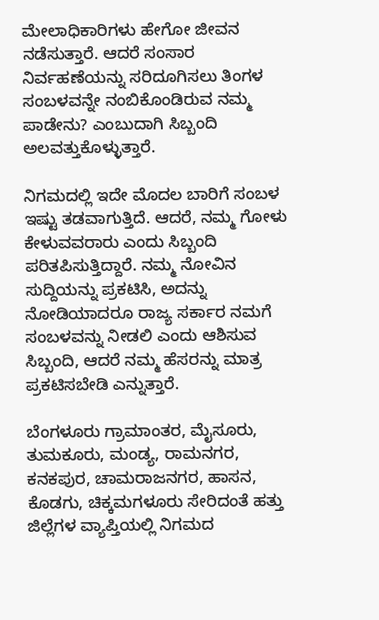ಮೇಲಾಧಿಕಾರಿಗಳು ಹೇಗೋ ಜೀವನ ನಡೆಸುತ್ತಾರೆ. ಆದರೆ ಸಂಸಾರ ನಿರ್ವಹಣೆಯನ್ನು ಸರಿದೂಗಿಸಲು ತಿಂಗಳ ಸಂಬಳವನ್ನೇ ನಂಬಿಕೊಂಡಿರುವ ನಮ್ಮ ಪಾಡೇನು? ಎಂಬುದಾಗಿ ಸಿಬ್ಬಂದಿ ಅಲವತ್ತುಕೊಳ್ಳುತ್ತಾರೆ.

ನಿಗಮದಲ್ಲಿ ಇದೇ ಮೊದಲ ಬಾರಿಗೆ ಸಂಬಳ ಇಷ್ಟು ತಡವಾಗುತ್ತಿದೆ. ಆದರೆ, ನಮ್ಮ ಗೋಳು ಕೇಳುವವರಾರು ಎಂದು ಸಿಬ್ಬಂದಿ ಪರಿತಪಿಸುತ್ತಿದ್ದಾರೆ. ನಮ್ಮ ನೋವಿನ ಸುದ್ದಿಯನ್ನು ಪ್ರಕಟಿಸಿ, ಅದನ್ನು ನೋಡಿಯಾದರೂ ರಾಜ್ಯ ಸರ್ಕಾರ ನಮಗೆ ಸಂಬಳವನ್ನು ನೀಡಲಿ ಎಂದು ಆಶಿಸುವ ಸಿಬ್ಬಂದಿ, ಆದರೆ ನಮ್ಮ ಹೆಸರನ್ನು ಮಾತ್ರ ಪ್ರಕಟಿಸಬೇಡಿ ಎನ್ನುತ್ತಾರೆ.

ಬೆಂಗಳೂರು ಗ್ರಾಮಾಂತರ, ಮೈಸೂರು, ತುಮಕೂರು, ಮಂಡ್ಯ, ರಾಮನಗರ, ಕನಕಪುರ, ಚಾಮರಾಜನಗರ, ಹಾಸನ, ಕೊಡಗು, ಚಿಕ್ಕಮಗಳೂರು ಸೇರಿದಂತೆ ಹತ್ತು ಜಿಲ್ಲೆಗಳ ವ್ಯಾಪ್ತಿಯಲ್ಲಿ ನಿಗಮದ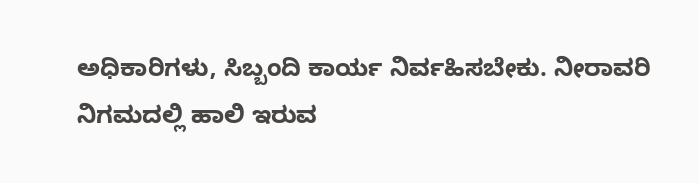ಅಧಿಕಾರಿಗಳು, ಸಿಬ್ಬಂದಿ ಕಾರ್ಯ ನಿರ್ವಹಿಸಬೇಕು. ನೀರಾವರಿ ನಿಗಮದಲ್ಲಿ ಹಾಲಿ ಇರುವ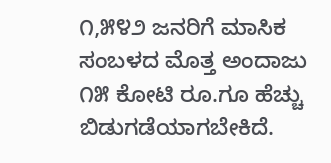೧,೫೪೨ ಜನರಿಗೆ ಮಾಸಿಕ ಸಂಬಳದ ಮೊತ್ತ ಅಂದಾಜು ೧೫ ಕೋಟಿ ರೂ.ಗೂ ಹೆಚ್ಚು ಬಿಡುಗಡೆಯಾಗಬೇಕಿದೆ.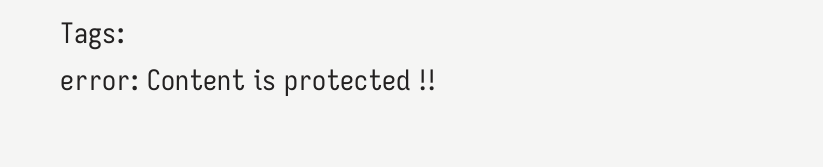Tags:
error: Content is protected !!